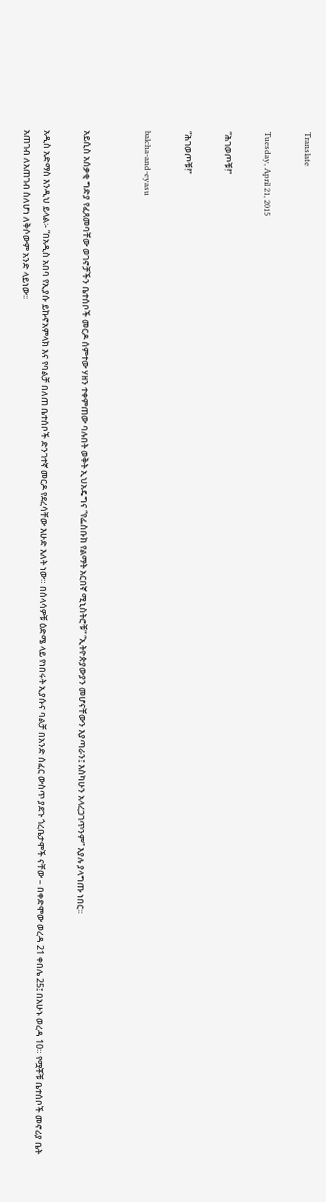Translate

Tuesday, April 21, 2015

“ሕገወጦቹ!”

“ሕገወጦቹ!”

balcha-and-eyasu


አይሲስ አሰቃቂ ግድያ የፈጸመባቸው ወገኖቻችን ቤተሰቦች መርዶ ሰምተው ሃዘን ተቀምጠው ባሉበት ወቅት ኢህአዴግና “የፌስቡክ የልማት አርበኛ ሚኒስትሮቹ” “ኢትዮጵያውያን መሆናቸውን እያጣራን፤ እስካሁን አላረጋገጥንም” እያሉ ያላግጡ ነበር፡፡

አዲስ አድማስ እንዲህ ይላል፡- “በአዲስ አበባ የኢያሱ ይኩኖአምላክ እና የባልቻ በለጠ ቤተሰቦች ድንገተኛ መርዶ የደረሳቸው እሁድ እለት ነው። በሰላሳዎቹ ዕድሜ ላይ የነበሩት ኢያሱና ባልቻ በአንድ ሰፈር ውስጥ ያደጉ ጎረቤታሞች ናቸው – በቀድሞው ወረዳ 21 ቀበሌ 25፤ በአሁኑ ወረዳ 10። የሟቾቹ ቤተሰቦች መኖሪያ ቤት አጠገብ ለአጠገብ ስለሆነ ለቅሶውም አንድ ላይነው፡፡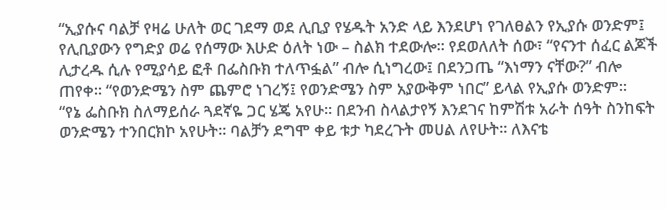“ኢያሱና ባልቻ የዛሬ ሁለት ወር ገደማ ወደ ሊቢያ የሄዱት አንድ ላይ እንደሆነ የገለፀልን የኢያሱ ወንድም፤ የሊቢያውን የግድያ ወሬ የሰማው እሁድ ዕለት ነው – ስልክ ተደውሎ። የደወለለት ሰው፣ “የናንተ ሰፈር ልጆች ሊታረዱ ሲሉ የሚያሳይ ፎቶ በፌስቡክ ተለጥፏል” ብሎ ሲነግረው፤ በደንጋጤ “እነማን ናቸው?” ብሎ ጠየቀ። “የወንድሜን ስም ጨምሮ ነገረኝ፤ የወንድሜን ስም አያውቅም ነበር” ይላል የኢያሱ ወንድም።
“የኔ ፌስቡክ ስለማይሰራ ጓደኛዬ ጋር ሄጄ አየሁ። በደንብ ስላልታየኝ እንደገና ከምሽቱ አራት ሰዓት ስንከፍት ወንድሜን ተንበርክኮ አየሁት። ባልቻን ደግሞ ቀይ ቱታ ካደረጉት መሀል ለየሁት፡፡ ለእናቴ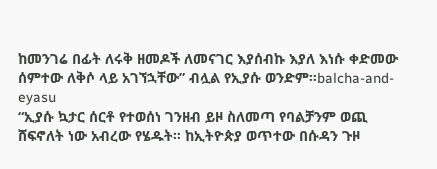ከመንገሬ በፊት ለሩቅ ዘመዶች ለመናገር እያሰብኩ እያለ እነሱ ቀድመው ሰምተው ለቅሶ ላይ አገኘኋቸው” ብሏል የኢያሱ ወንድም።balcha-and-eyasu
“ኢያሱ ኳታር ሰርቶ የተወሰነ ገንዘብ ይዞ ስለመጣ የባልቻንም ወጪ ሸፍኖለት ነው አብረው የሄዱት። ከኢትዮጵያ ወጥተው በሱዳን ጉዞ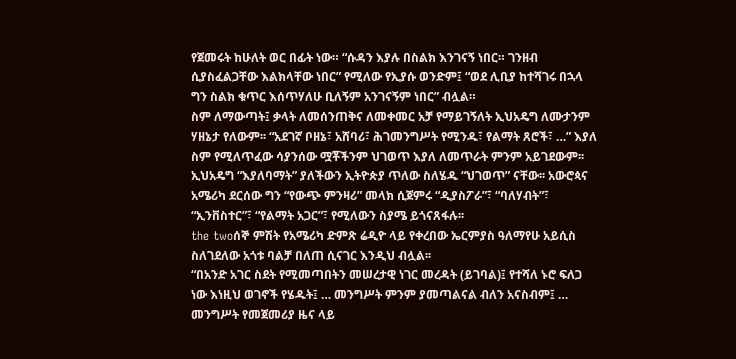የጀመሩት ከሁለት ወር በፊት ነው። “ሱዳን እያሉ በስልክ እንገናኝ ነበር። ገንዘብ ሲያስፈልጋቸው እልክላቸው ነበር” የሚለው የኢያሱ ወንድም፤ “ወደ ሊቢያ ከተሻገሩ በኋላ ግን ስልክ ቁጥር እሰጥሃለሁ ቢለኝም አንገናኝም ነበር” ብሏል።
ስም ለማውጣት፤ ቃላት ለመሰንጠቅና ለመቀመር አቻ የማይገኝለት ኢህአዴግ ለሙታንም ሃዘኔታ የለውም፡፡ “አደገኛ ቦዘኔ፣ አሸባሪ፣ ሕገመንግሥት የሚንዱ፣ የልማት ጸሮች፣ …” እያለ ስም የሚለጥፈው ሳያንሰው ሟቾችንም ህገወጥ እያለ ለመጥራት ምንም አይገደውም፡፡ ኢህአዴግ “እያለባማት” ያለችውን ኢትዮጵያ ጥለው ስለሄዱ “ህገወጥ” ናቸው፡፡ አውሮጳና አሜሪካ ደርሰው ግን “የውጭ ምንዛሪ” መላክ ሲጀምሩ “ዲያስፖራ”፣ “ባለሃብት”፣ “ኢንቨስተር”፣ “የልማት አጋር”፣ የሚለውን ስያሜ ይጎናጸፋሉ፡፡
the twoሰኞ ምሽት የአሜሪካ ድምጽ ሬዲዮ ላይ የቀረበው ኤርምያስ ዓለማየሁ አይሲስ ስለገደለው አጎቱ ባልቻ በለጠ ሲናገር እንዲህ ብሏል፡፡
“በአንድ አገር ስደት የሚመጣበትን መሠረታዊ ነገር መረዳት (ይገባል)፤ የተሻለ ኑሮ ፍለጋ ነው እነዚህ ወገኖች የሄዱት፤ … መንግሥት ምንም ያመጣልናል ብለን አናስብም፤ … መንግሥት የመጀመሪያ ዜና ላይ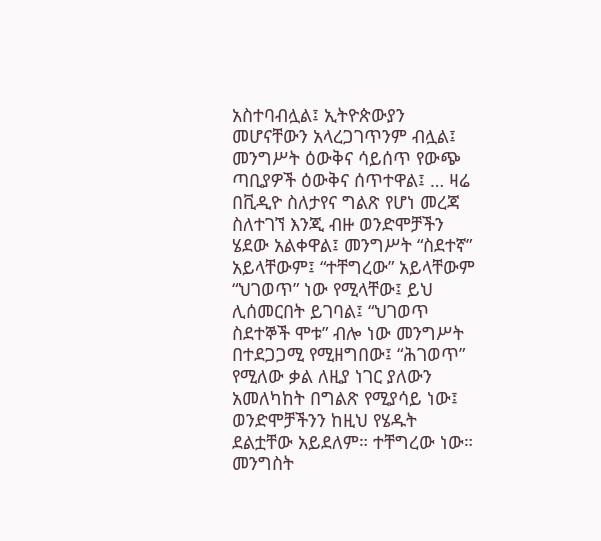አስተባብሏል፤ ኢትዮጵውያን መሆናቸውን አላረጋገጥንም ብሏል፤ መንግሥት ዕውቅና ሳይሰጥ የውጭ ጣቢያዎች ዕውቅና ሰጥተዋል፤ … ዛሬ በቪዲዮ ስለታየና ግልጽ የሆነ መረጃ ስለተገኘ እንጂ ብዙ ወንድሞቻችን ሄደው አልቀዋል፤ መንግሥት “ስደተኛ” አይላቸውም፤ “ተቸግረው” አይላቸውም “ህገወጥ” ነው የሚላቸው፤ ይህ ሊሰመርበት ይገባል፤ “ህገወጥ ስደተኞች ሞቱ” ብሎ ነው መንግሥት በተደጋጋሚ የሚዘግበው፤ “ሕገወጥ” የሚለው ቃል ለዚያ ነገር ያለውን አመለካከት በግልጽ የሚያሳይ ነው፤ ወንድሞቻችንን ከዚህ የሄዱት ደልቷቸው አይደለም። ተቸግረው ነው። መንግስት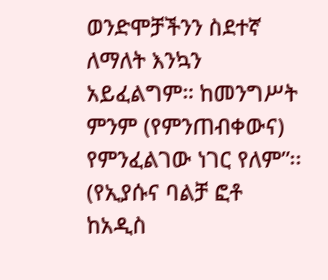ወንድሞቻችንን ስደተኛ ለማለት እንኳን አይፈልግም። ከመንግሥት ምንም (የምንጠብቀውና) የምንፈልገው ነገር የለም”፡፡ (የኢያሱና ባልቻ ፎቶ ከአዲስ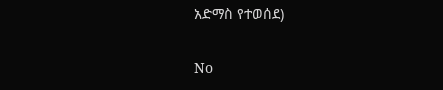አድማስ የተወሰደ)

No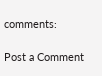comments:

Post a Comment